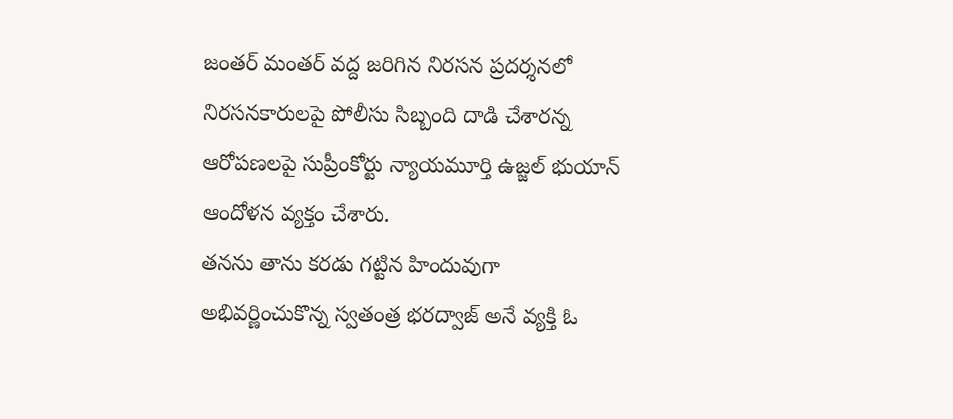జంతర్ మంతర్ వద్ద జరిగిన నిరసన ప్రదర్శనలో నిరసనకారులపై పోలీసు సిబ్బంది దాడి చేశారన్న ఆరోపణలపై సుప్రీంకోర్టు న్యాయమూర్తి ఉజ్జల్ భుయాన్ ఆందోళన వ్యక్తం చేశారు.
తనను తాను కరడు గట్టిన హిందువుగా అభివర్ణించుకొన్న స్వతంత్ర భరద్వాజ్ అనే వ్యక్తి ఓ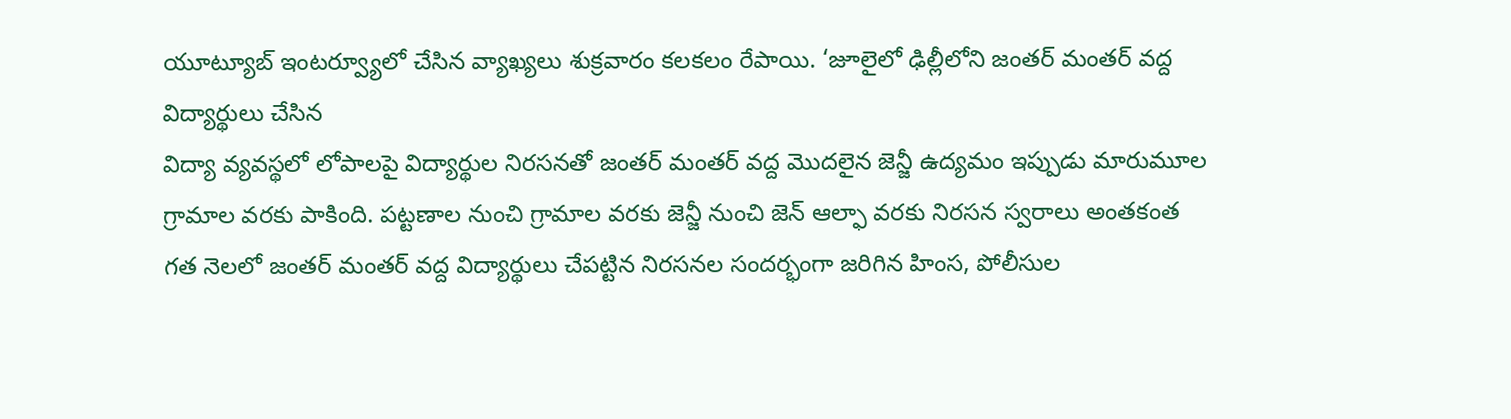యూట్యూబ్ ఇంటర్వ్యూలో చేసిన వ్యాఖ్యలు శుక్రవారం కలకలం రేపాయి. ‘జూలైలో ఢిల్లీలోని జంతర్ మంతర్ వద్ద విద్యార్థులు చేసిన
విద్యా వ్యవస్థలో లోపాలపై విద్యార్థుల నిరసనతో జంతర్ మంతర్ వద్ద మొదలైన జెన్జీ ఉద్యమం ఇప్పుడు మారుమూల గ్రామాల వరకు పాకింది. పట్టణాల నుంచి గ్రామాల వరకు జెన్జీ నుంచి జెన్ ఆల్ఫా వరకు నిరసన స్వరాలు అంతకంత
గత నెలలో జంతర్ మంతర్ వద్ద విద్యార్థులు చేపట్టిన నిరసనల సందర్భంగా జరిగిన హింస, పోలీసుల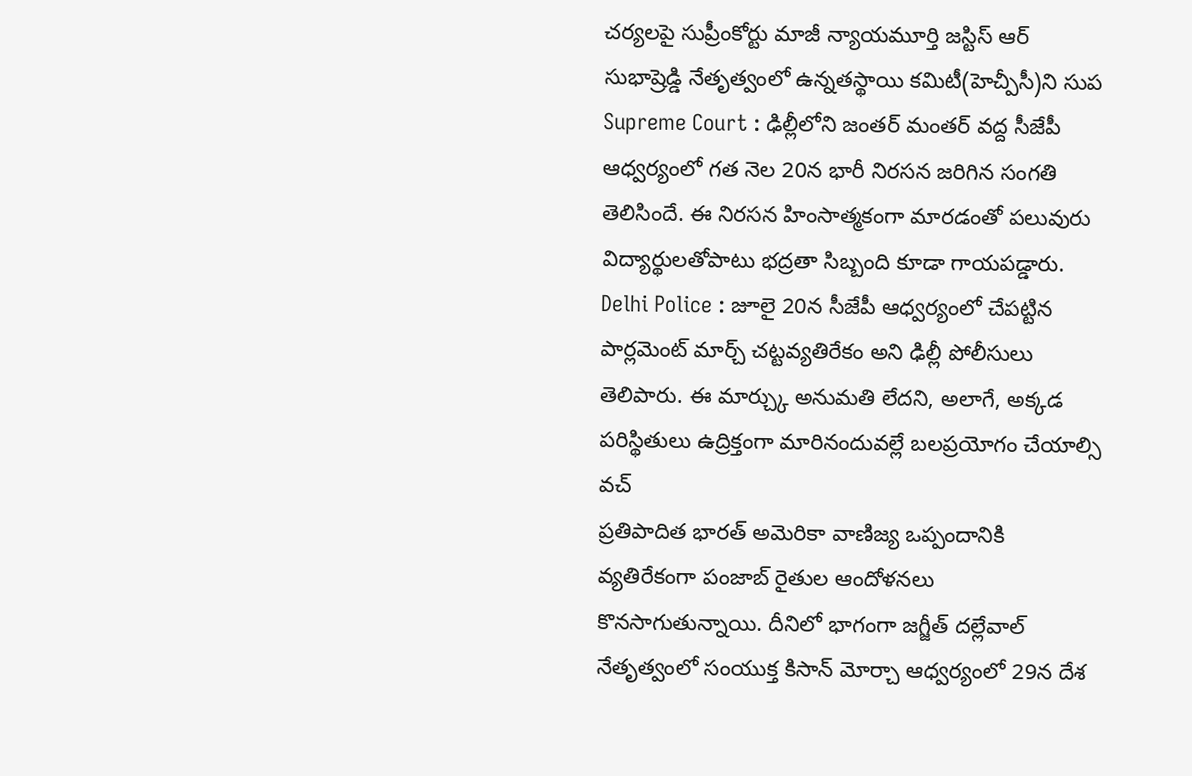చర్యలపై సుప్రీంకోర్టు మాజీ న్యాయమూర్తి జస్టిస్ ఆర్ సుభాష్రెడ్డి నేతృత్వంలో ఉన్నతస్థాయి కమిటీ(హెచ్పీసీ)ని సుప
Supreme Court : ఢిల్లీలోని జంతర్ మంతర్ వద్ద సీజేపీ ఆధ్వర్యంలో గత నెల 20న భారీ నిరసన జరిగిన సంగతి తెలిసిందే. ఈ నిరసన హింసాత్మకంగా మారడంతో పలువురు విద్యార్థులతోపాటు భద్రతా సిబ్బంది కూడా గాయపడ్డారు.
Delhi Police : జూలై 20న సీజేపీ ఆధ్వర్యంలో చేపట్టిన పార్లమెంట్ మార్చ్ చట్టవ్యతిరేకం అని ఢిల్లీ పోలీసులు తెలిపారు. ఈ మార్చ్కు అనుమతి లేదని, అలాగే, అక్కడ పరిస్థితులు ఉద్రిక్తంగా మారినందువల్లే బలప్రయోగం చేయాల్సి వచ్
ప్రతిపాదిత భారత్ అమెరికా వాణిజ్య ఒప్పందానికి వ్యతిరేకంగా పంజాబ్ రైతుల ఆందోళనలు కొనసాగుతున్నాయి. దీనిలో భాగంగా జగ్జీత్ దల్లేవాల్ నేతృత్వంలో సంయుక్త కిసాన్ మోర్చా ఆధ్వర్యంలో 29న దేశ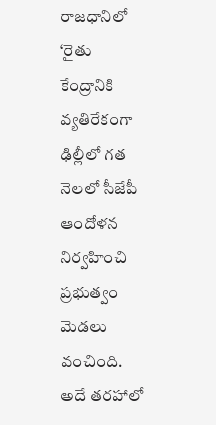రాజధానిలో ‘రైతు
కేంద్రానికి వ్యతిరేకంగా ఢిల్లీలో గత నెలలో సీజేపీ ఆందోళన నిర్వహించి ప్రభుత్వం మెడలు వంచింది. అదే తరహాలో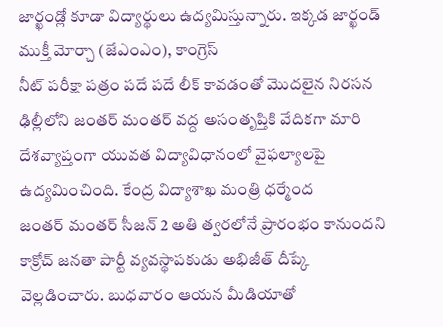జార్ఖండ్లో కూడా విద్యార్థులు ఉద్యమిస్తున్నారు. ఇక్కడ జార్ఖండ్ ముక్తీ మోర్చా (జేఎంఎం), కాంగ్రెస్
నీట్ పరీక్షా పత్రం పదే పదే లీక్ కావడంతో మొదలైన నిరసన ఢిల్లీలోని జంతర్ మంతర్ వద్ద అసంతృప్తికి వేదికగా మారి దేశవ్యాప్తంగా యువత విద్యావిధానంలో వైఫల్యాలపై ఉద్యమించింది. కేంద్ర విద్యాశాఖ మంత్రి ధర్మేంద
జంతర్ మంతర్ సీజన్ 2 అతి త్వరలోనే ప్రారంభం కానుందని కాక్రోచ్ జనతా పార్టీ వ్యవస్థాపకుడు అభిజీత్ దీప్కే వెల్లడించారు. బుధవారం ఆయన మీడియాతో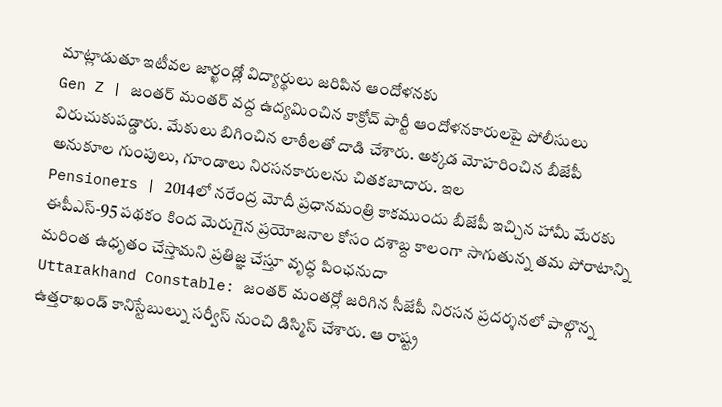మాట్లాడుతూ ఇటీవల జార్ఖండ్లో విద్యార్థులు జరిపిన ఆందోళనకు
Gen Z | జంతర్ మంతర్ వద్ద ఉద్యమించిన కాక్రోచ్ పార్టీ ఆందోళనకారులపై పోలీసులు విరుచుకుపడ్డారు. మేకులు బిగించిన లాఠీలతో దాడి చేశారు. అక్కడ మోహరించిన బీజేపీ అనుకూల గుంపులు, గూండాలు నిరసనకారులను చితకబాదారు. ఇల
Pensioners | 2014లో నరేంద్ర మోదీ ప్రధానమంత్రి కాకముందు బీజేపీ ఇచ్చిన హామీ మేరకు ఈపీఎస్-95 పథకం కింద మెరుగైన ప్రయోజనాల కోసం దశాబ్ద కాలంగా సాగుతున్న తమ పోరాటాన్ని మరింత ఉధృతం చేస్తామని ప్రతిజ్ఞ చేస్తూ వృద్ధ పింఛనుదా
Uttarakhand Constable: జంతర్ మంతర్లో జరిగిన సీజేపీ నిరసన ప్రదర్శనలో పాల్గొన్న ఉత్తరాఖండ్ కానిస్టేబుల్ను సర్వీస్ నుంచి డిస్మిస్ చేశారు. ఆ రాష్ట్ర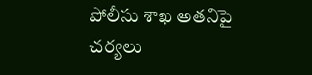పోలీసు శాఖ అతనిపై చర్యలు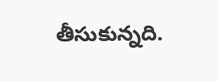తీసుకున్నది.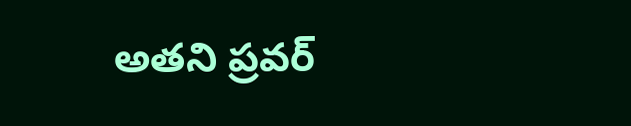అతని ప్రవర్